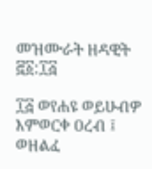መዝሙራት ዘዳዊት ፸፩:፲፭

፲፭ ወየሐዩ ወይሁብዎ እምወርቀ ዐረብ ፤ ወዘልፈ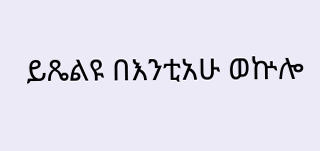ይጼልዩ በእንቲአሁ ወኵሎ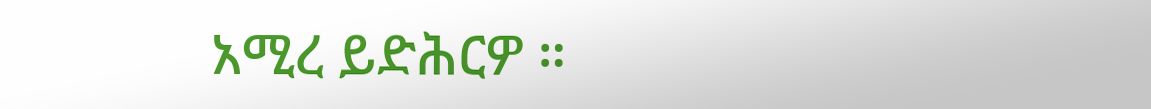አሚረ ይድሕርዎ ።